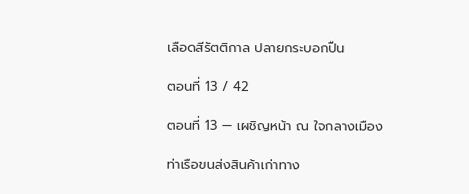เลือดสีรัตติกาล ปลายกระบอกปืน

ตอนที่ 13 / 42

ตอนที่ 13 — เผชิญหน้า ณ ใจกลางเมือง

ท่าเรือขนส่งสินค้าเก่าทาง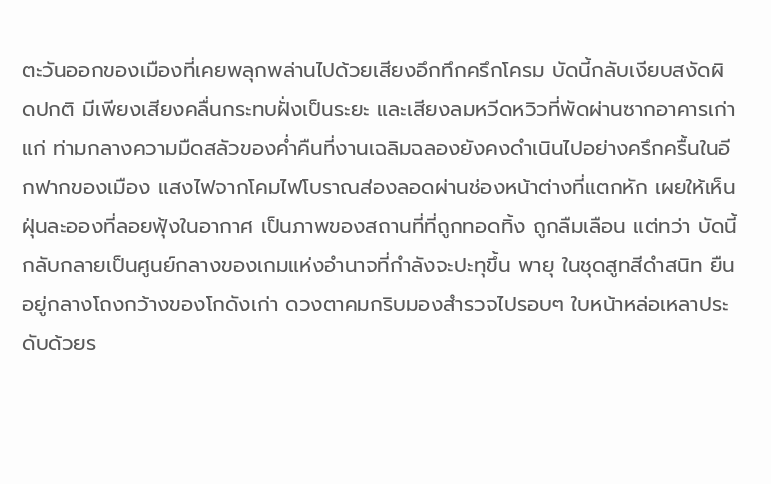ตะวันออกของเมืองที่เคยพลุกพล่านไปด้วยเสียงอึกทึกครึกโครม บัดนี้กลับเงียบสงัดผิดปกติ มีเพียงเสียงคลื่นกระทบฝั่งเป็นระยะ และเสียงลมหวีดหวิวที่พัดผ่านซากอาคารเก่าแก่ ท่ามกลางความมืดสลัวของค่ำคืนที่งานเฉลิมฉลองยังคงดำเนินไปอย่างครึกครื้นในอีกฟากของเมือง แสงไฟจากโคมไฟโบราณส่องลอดผ่านช่องหน้าต่างที่แตกหัก เผยให้เห็นฝุ่นละอองที่ลอยฟุ้งในอากาศ เป็นภาพของสถานที่ที่ถูกทอดทิ้ง ถูกลืมเลือน แต่ทว่า บัดนี้กลับกลายเป็นศูนย์กลางของเกมแห่งอำนาจที่กำลังจะปะทุขึ้น พายุ ในชุดสูทสีดำสนิท ยืนอยู่กลางโถงกว้างของโกดังเก่า ดวงตาคมกริบมองสำรวจไปรอบๆ ใบหน้าหล่อเหลาประดับด้วยร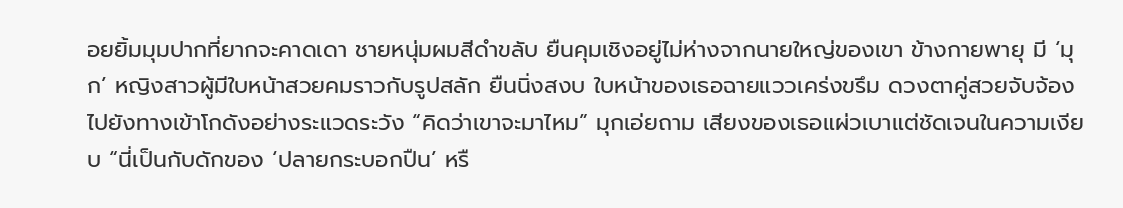อยยิ้มมุมปากที่ยากจะคาดเดา ชายหนุ่มผมสีดำขลับ ยืนคุมเชิงอยู่ไม่ห่างจากนายใหญ่ของเขา ข้างกายพายุ มี ‘มุก’ หญิงสาวผู้มีใบหน้าสวยคมราวกับรูปสลัก ยืนนิ่งสงบ ใบหน้าของเธอฉายแววเคร่งขรึม ดวงตาคู่สวยจับจ้องไปยังทางเข้าโกดังอย่างระแวดระวัง “คิดว่าเขาจะมาไหม” มุกเอ่ยถาม เสียงของเธอแผ่วเบาแต่ชัดเจนในความเงียบ “นี่เป็นกับดักของ ‘ปลายกระบอกปืน’ หรื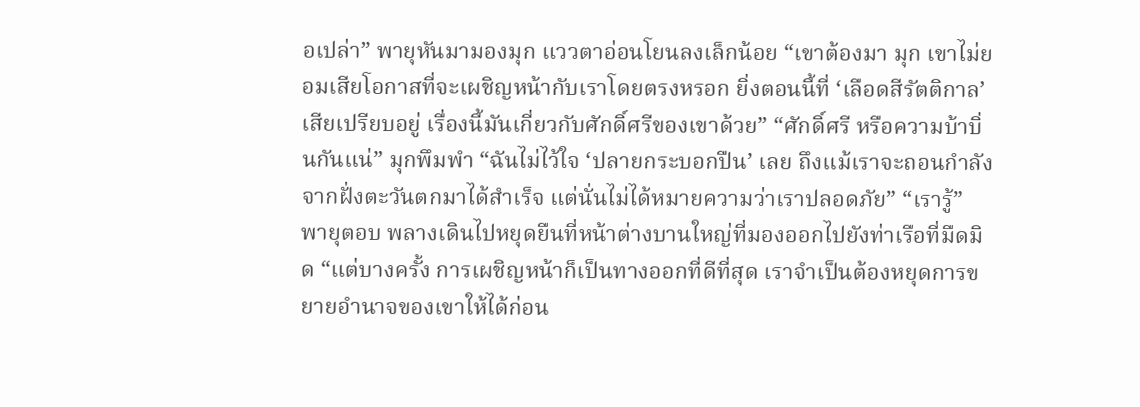อเปล่า” พายุหันมามองมุก แววตาอ่อนโยนลงเล็กน้อย “เขาต้องมา มุก เขาไม่ยอมเสียโอกาสที่จะเผชิญหน้ากับเราโดยตรงหรอก ยิ่งตอนนี้ที่ ‘เลือดสีรัตติกาล’ เสียเปรียบอยู่ เรื่องนี้มันเกี่ยวกับศักดิ์ศรีของเขาด้วย” “ศักดิ์ศรี หรือความบ้าบิ่นกันแน่” มุกพึมพำ “ฉันไม่ไว้ใจ ‘ปลายกระบอกปืน’ เลย ถึงแม้เราจะถอนกำลังจากฝั่งตะวันตกมาได้สำเร็จ แต่นั่นไม่ได้หมายความว่าเราปลอดภัย” “เรารู้” พายุตอบ พลางเดินไปหยุดยืนที่หน้าต่างบานใหญ่ที่มองออกไปยังท่าเรือที่มืดมิด “แต่บางครั้ง การเผชิญหน้าก็เป็นทางออกที่ดีที่สุด เราจำเป็นต้องหยุดการขยายอำนาจของเขาให้ได้ก่อน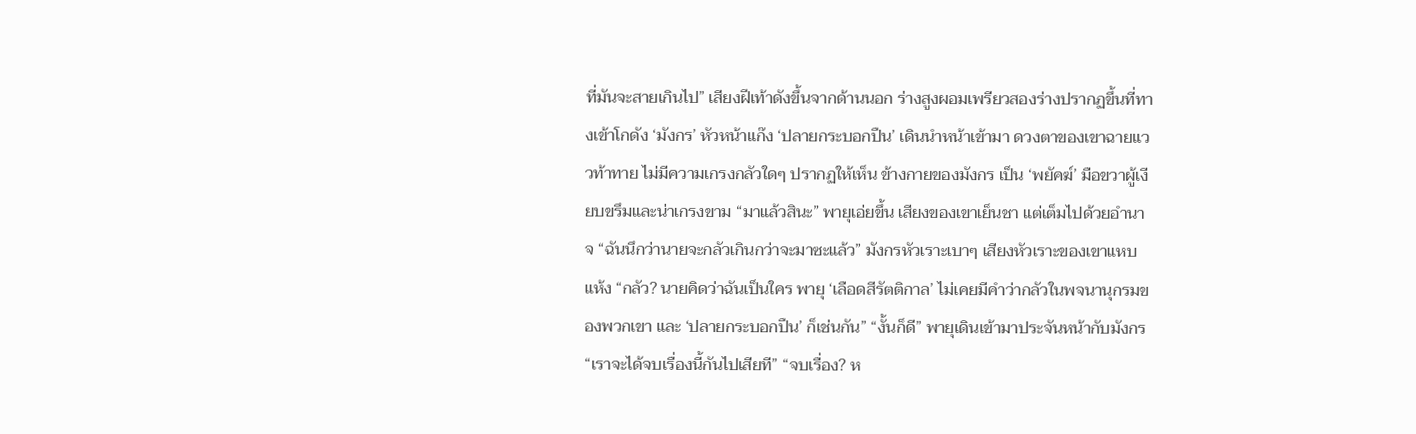ที่มันจะสายเกินไป” เสียงฝีเท้าดังขึ้นจากด้านนอก ร่างสูงผอมเพรียวสองร่างปรากฏขึ้นที่ทางเข้าโกดัง ‘มังกร’ หัวหน้าแก๊ง ‘ปลายกระบอกปืน’ เดินนำหน้าเข้ามา ดวงตาของเขาฉายแววท้าทาย ไม่มีความเกรงกลัวใดๆ ปรากฏให้เห็น ข้างกายของมังกร เป็น ‘พยัคฆ์’ มือขวาผู้เงียบขรึมและน่าเกรงขาม “มาแล้วสินะ” พายุเอ่ยขึ้น เสียงของเขาเย็นชา แต่เต็มไปด้วยอำนาจ “ฉันนึกว่านายจะกลัวเกินกว่าจะมาซะแล้ว” มังกรหัวเราะเบาๆ เสียงหัวเราะของเขาแหบแห้ง “กลัว? นายคิดว่าฉันเป็นใคร พายุ ‘เลือดสีรัตติกาล’ ไม่เคยมีคำว่ากลัวในพจนานุกรมของพวกเขา และ ‘ปลายกระบอกปืน’ ก็เช่นกัน” “งั้นก็ดี” พายุเดินเข้ามาประจันหน้ากับมังกร “เราจะได้จบเรื่องนี้กันไปเสียที” “จบเรื่อง? ห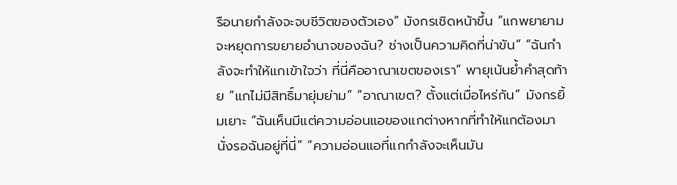รือนายกำลังจะจบชีวิตของตัวเอง” มังกรเชิดหน้าขึ้น “แกพยายามจะหยุดการขยายอำนาจของฉัน? ช่างเป็นความคิดที่น่าขัน” “ฉันกำลังจะทำให้แกเข้าใจว่า ที่นี่คืออาณาเขตของเรา” พายุเน้นย้ำคำสุดท้าย “แกไม่มีสิทธิ์มายุ่มย่าม” “อาณาเขต? ตั้งแต่เมื่อไหร่กัน” มังกรยิ้มเยาะ “ฉันเห็นมีแต่ความอ่อนแอของแกต่างหากที่ทำให้แกต้องมานั่งรอฉันอยู่ที่นี่” “ความอ่อนแอที่แกกำลังจะเห็นมัน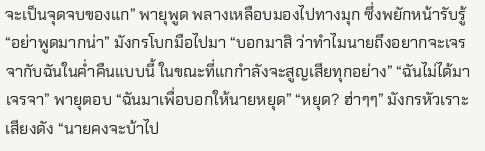จะเป็นจุดจบของแก” พายุพูด พลางเหลือบมองไปทางมุก ซึ่งพยักหน้ารับรู้ “อย่าพูดมากน่า” มังกรโบกมือไปมา “บอกมาสิ ว่าทำไมนายถึงอยากจะเจรจากับฉันในค่ำคืนแบบนี้ ในขณะที่แกกำลังจะสูญเสียทุกอย่าง” “ฉันไม่ได้มาเจรจา” พายุตอบ “ฉันมาเพื่อบอกให้นายหยุด” “หยุด? ฮ่าๆๆ” มังกรหัวเราะเสียงดัง “นายคงจะบ้าไป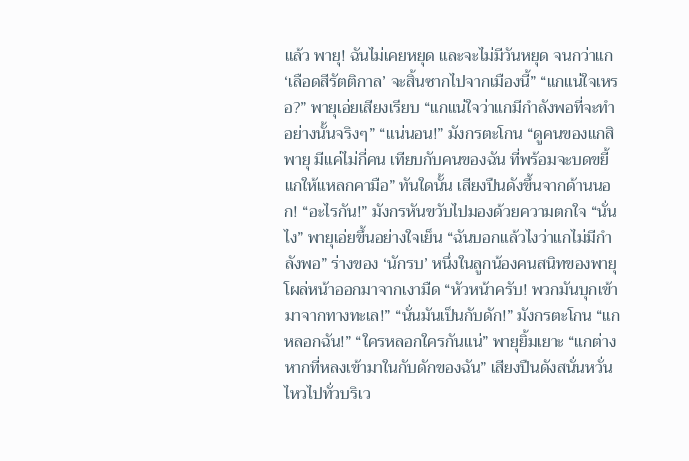แล้ว พายุ! ฉันไม่เคยหยุด และจะไม่มีวันหยุด จนกว่าแก ‘เลือดสีรัตติกาล’ จะสิ้นซากไปจากเมืองนี้” “แกแน่ใจเหรอ?” พายุเอ่ยเสียงเรียบ “แกแน่ใจว่าแกมีกำลังพอที่จะทำอย่างนั้นจริงๆ” “แน่นอน!” มังกรตะโกน “ดูคนของแกสิ พายุ มีแค่ไม่กี่คน เทียบกับคนของฉัน ที่พร้อมจะบดขยี้แกให้แหลกคามือ” ทันใดนั้น เสียงปืนดังขึ้นจากด้านนอก! “อะไรกัน!” มังกรหันขวับไปมองด้วยความตกใจ “นั่นไง” พายุเอ่ยขึ้นอย่างใจเย็น “ฉันบอกแล้วไงว่าแกไม่มีกำลังพอ” ร่างของ ‘นักรบ’ หนึ่งในลูกน้องคนสนิทของพายุ โผล่หน้าออกมาจากเงามืด “หัวหน้าครับ! พวกมันบุกเข้ามาจากทางทะเล!” “นั่นมันเป็นกับดัก!” มังกรตะโกน “แกหลอกฉัน!” “ใครหลอกใครกันแน่” พายุยิ้มเยาะ “แกต่างหากที่หลงเข้ามาในกับดักของฉัน” เสียงปืนดังสนั่นหวั่นไหวไปทั่วบริเว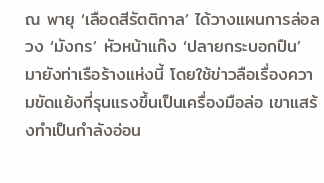ณ พายุ ‘เลือดสีรัตติกาล’ ได้วางแผนการล่อลวง ‘มังกร’ หัวหน้าแก๊ง ‘ปลายกระบอกปืน’ มายังท่าเรือร้างแห่งนี้ โดยใช้ข่าวลือเรื่องความขัดแย้งที่รุนแรงขึ้นเป็นเครื่องมือล่อ เขาแสร้งทำเป็นกำลังอ่อน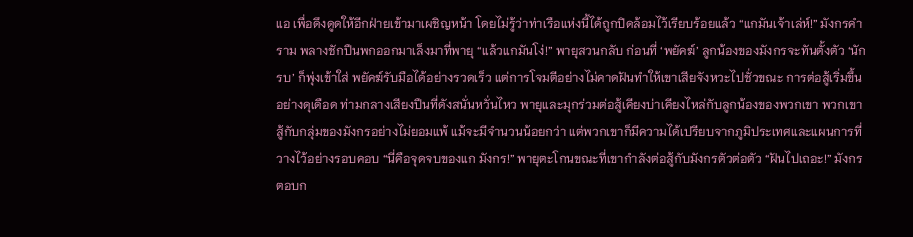แอ เพื่อดึงดูดให้อีกฝ่ายเข้ามาเผชิญหน้า โดยไม่รู้ว่าท่าเรือแห่งนี้ได้ถูกปิดล้อมไว้เรียบร้อยแล้ว “แกมันเจ้าเล่ห์!” มังกรคำราม พลางชักปืนพกออกมาเล็งมาที่พายุ “แล้วแกมันโง่!” พายุสวนกลับ ก่อนที่ ‘พยัคฆ์’ ลูกน้องของมังกรจะทันตั้งตัว ‘นักรบ’ ก็พุ่งเข้าใส่ พยัคฆ์รับมือได้อย่างรวดเร็ว แต่การโจมตีอย่างไม่คาดฝันทำให้เขาเสียจังหวะไปชั่วขณะ การต่อสู้เริ่มขึ้นอย่างดุเดือด ท่ามกลางเสียงปืนที่ดังสนั่นหวั่นไหว พายุและมุกร่วมต่อสู้เคียงบ่าเคียงไหล่กับลูกน้องของพวกเขา พวกเขาสู้กับกลุ่มของมังกรอย่างไม่ยอมแพ้ แม้จะมีจำนวนน้อยกว่า แต่พวกเขาก็มีความได้เปรียบจากภูมิประเทศและแผนการที่วางไว้อย่างรอบคอบ “นี่คือจุดจบของแก มังกร!” พายุตะโกนขณะที่เขากำลังต่อสู้กับมังกรตัวต่อตัว “ฝันไปเถอะ!” มังกรตอบก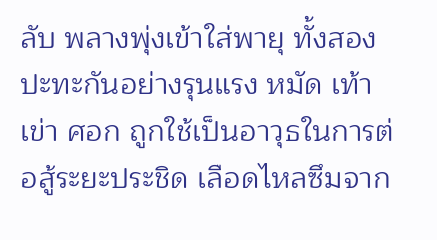ลับ พลางพุ่งเข้าใส่พายุ ทั้งสองปะทะกันอย่างรุนแรง หมัด เท้า เข่า ศอก ถูกใช้เป็นอาวุธในการต่อสู้ระยะประชิด เลือดไหลซึมจาก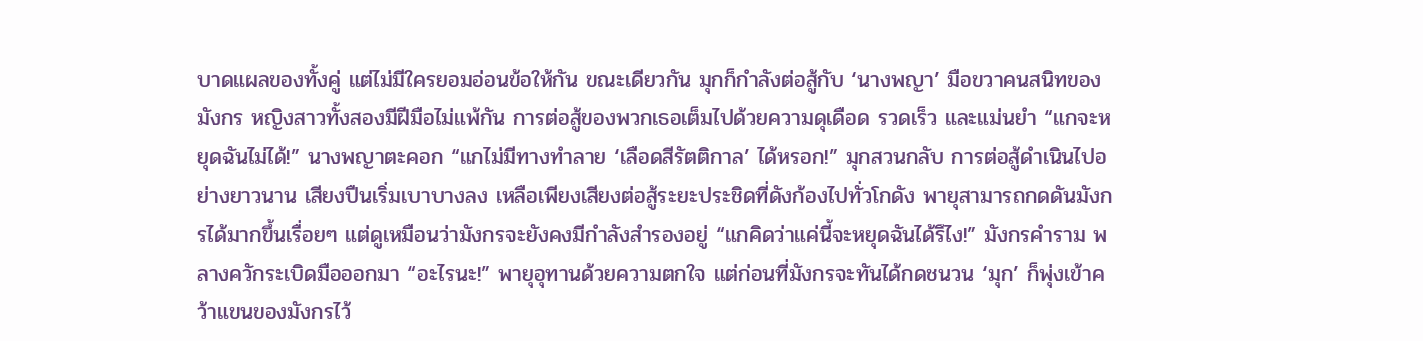บาดแผลของทั้งคู่ แต่ไม่มีใครยอมอ่อนข้อให้กัน ขณะเดียวกัน มุกก็กำลังต่อสู้กับ ‘นางพญา’ มือขวาคนสนิทของมังกร หญิงสาวทั้งสองมีฝีมือไม่แพ้กัน การต่อสู้ของพวกเธอเต็มไปด้วยความดุเดือด รวดเร็ว และแม่นยำ “แกจะหยุดฉันไม่ได้!” นางพญาตะคอก “แกไม่มีทางทำลาย ‘เลือดสีรัตติกาล’ ได้หรอก!” มุกสวนกลับ การต่อสู้ดำเนินไปอย่างยาวนาน เสียงปืนเริ่มเบาบางลง เหลือเพียงเสียงต่อสู้ระยะประชิดที่ดังก้องไปทั่วโกดัง พายุสามารถกดดันมังกรได้มากขึ้นเรื่อยๆ แต่ดูเหมือนว่ามังกรจะยังคงมีกำลังสำรองอยู่ “แกคิดว่าแค่นี้จะหยุดฉันได้รึไง!” มังกรคำราม พลางควักระเบิดมือออกมา “อะไรนะ!” พายุอุทานด้วยความตกใจ แต่ก่อนที่มังกรจะทันได้กดชนวน ‘มุก’ ก็พุ่งเข้าคว้าแขนของมังกรไว้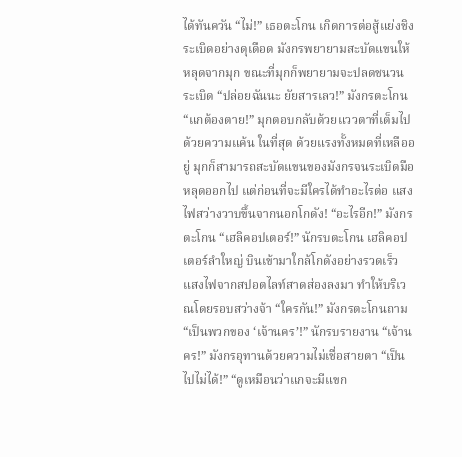ได้ทันควัน “ไม่!” เธอตะโกน เกิดการต่อสู้แย่งชิงระเบิดอย่างดุเดือด มังกรพยายามสะบัดแขนให้หลุดจากมุก ขณะที่มุกก็พยายามจะปลดชนวนระเบิด “ปล่อยฉันนะ ยัยสารเลว!” มังกรตะโกน “แกต้องตาย!” มุกตอบกลับด้วยแววตาที่เต็มไปด้วยความแค้น ในที่สุด ด้วยแรงทั้งหมดที่เหลืออยู่ มุกก็สามารถสะบัดแขนของมังกรจนระเบิดมือหลุดออกไป แต่ก่อนที่จะมีใครได้ทำอะไรต่อ แสงไฟสว่างวาบขึ้นจากนอกโกดัง! “อะไรอีก!” มังกรตะโกน “เฮลิคอปเตอร์!” นักรบตะโกน เฮลิคอปเตอร์ลำใหญ่ บินเข้ามาใกล้โกดังอย่างรวดเร็ว แสงไฟจากสปอตไลท์สาดส่องลงมา ทำให้บริเวณโดยรอบสว่างจ้า “ใครกัน!” มังกรตะโกนถาม “เป็นพวกของ ‘เจ้านคร’!” นักรบรายงาน “เจ้านคร!” มังกรอุทานด้วยความไม่เชื่อสายตา “เป็นไปไม่ได้!” “ดูเหมือนว่าแกจะมีแขก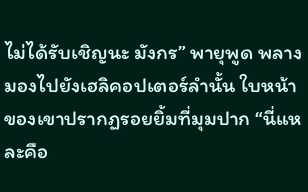ไม่ได้รับเชิญนะ มังกร” พายุพูด พลางมองไปยังเฮลิคอปเตอร์ลำนั้น ใบหน้าของเขาปรากฏรอยยิ้มที่มุมปาก “นี่แหละคือ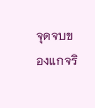จุดจบของแกจริ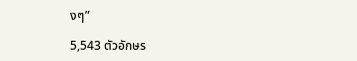งๆ”

5,543 ตัวอักษร